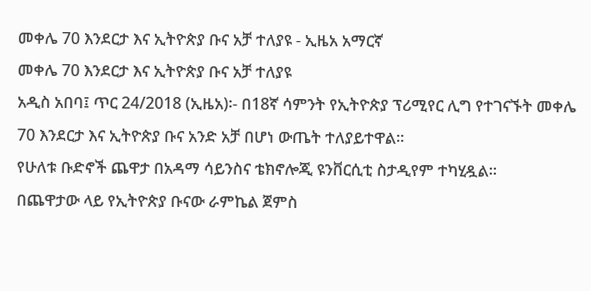መቀሌ 70 እንደርታ እና ኢትዮጵያ ቡና አቻ ተለያዩ - ኢዜአ አማርኛ
መቀሌ 70 እንደርታ እና ኢትዮጵያ ቡና አቻ ተለያዩ
አዲስ አበባ፤ ጥር 24/2018 (ኢዜአ)፡- በ18ኛ ሳምንት የኢትዮጵያ ፕሪሚየር ሊግ የተገናኙት መቀሌ 70 እንደርታ እና ኢትዮጵያ ቡና አንድ አቻ በሆነ ውጤት ተለያይተዋል።
የሁለቱ ቡድኖች ጨዋታ በአዳማ ሳይንስና ቴክኖሎጂ ዩንቨርሲቲ ስታዲየም ተካሂዷል።
በጨዋታው ላይ የኢትዮጵያ ቡናው ራምኬል ጀምስ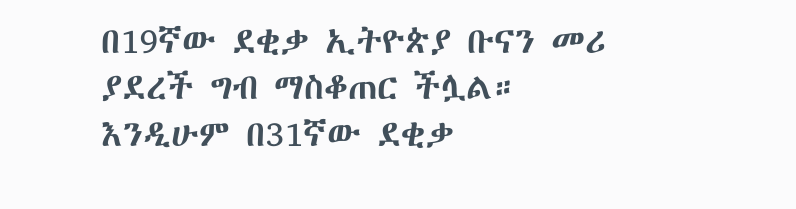በ19ኛው ደቂቃ ኢትዮጵያ ቡናን መሪ ያደረች ግብ ማስቆጠር ችሏል።
እንዲሁም በ31ኛው ደቂቃ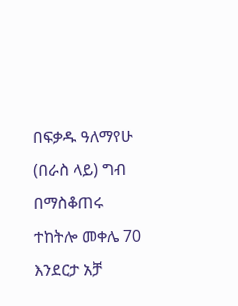በፍቃዱ ዓለማየሁ (በራስ ላይ) ግብ በማስቆጠሩ ተከትሎ መቀሌ 70 እንደርታ አቻ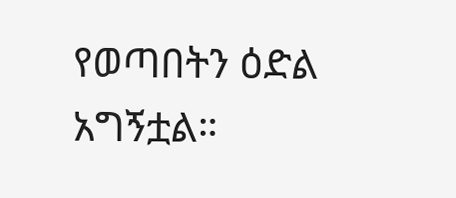የወጣበትን ዕድል አግኝቷል።